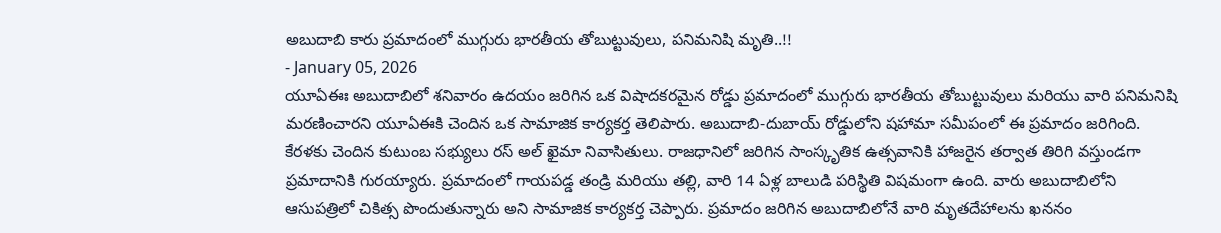అబుదాబి కారు ప్రమాదంలో ముగ్గురు భారతీయ తోబుట్టువులు, పనిమనిషి మృతి..!!
- January 05, 2026
యూఏఈః అబుదాబిలో శనివారం ఉదయం జరిగిన ఒక విషాదకరమైన రోడ్డు ప్రమాదంలో ముగ్గురు భారతీయ తోబుట్టువులు మరియు వారి పనిమనిషి మరణించారని యూఏఈకి చెందిన ఒక సామాజిక కార్యకర్త తెలిపారు. అబుదాబి-దుబాయ్ రోడ్డులోని షహామా సమీపంలో ఈ ప్రమాదం జరిగింది. కేరళకు చెందిన కుటుంబ సభ్యులు రస్ అల్ ఖైమా నివాసితులు. రాజధానిలో జరిగిన సాంస్కృతిక ఉత్సవానికి హాజరైన తర్వాత తిరిగి వస్తుండగా ప్రమాదానికి గురయ్యారు. ప్రమాదంలో గాయపడ్డ తండ్రి మరియు తల్లి, వారి 14 ఏళ్ల బాలుడి పరిస్థితి విషమంగా ఉంది. వారు అబుదాబిలోని ఆసుపత్రిలో చికిత్స పొందుతున్నారు అని సామాజిక కార్యకర్త చెప్పారు. ప్రమాదం జరిగిన అబుదాబిలోనే వారి మృతదేహాలను ఖననం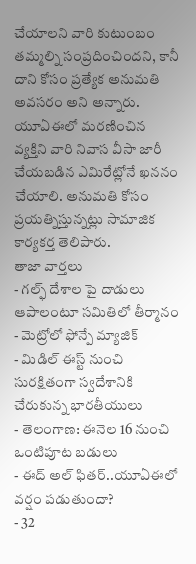చేయాలని వారి కుటుంబం తమ్మల్ని సంప్రదించిందని, కానీ దాని కోసం ప్రత్యేక అనుమతి అవసరం అని అన్నారు. యూఏఈలో మరణించిన వ్యక్తిని వారి నివాస వీసా జారీ చేయబడిన ఎమిరేట్లోనే ఖననం చేయాలి. అనుమతి కోసం ప్రయత్నిస్తున్నట్లు సామాజిక కార్యకర్త తెలిపారు.
తాజా వార్తలు
- గల్ఫ్ దేశాల పై దాడులు ఆపాలంటూ సమితిలో తీర్మానం
- మెట్రోలో ఫోన్పే మ్యాజిక్
- మిడిల్ ఈస్ట్ నుంచి సురక్షితంగా స్వదేశానికి చేరుకున్న భారతీయులు
- తెలంగాణ: ఈనెల 16 నుంచి ఒంటిపూట బడులు
- ఈద్ అల్ ఫితర్..యూఏఈలో వర్షం పడుతుందా?
- 32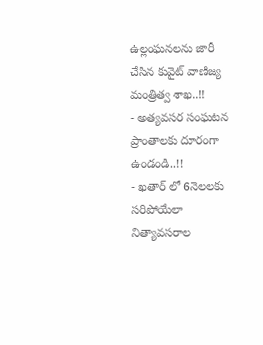ఉల్లంఘనలను జారీ చేసిన కువైట్ వాణిజ్య మంత్రిత్వ శాఖ..!!
- అత్యవసర సంఘటన ప్రాంతాలకు దూరంగా ఉండండి..!!
- ఖతార్ లో 6నెలలకు సరిపోయేలా నిత్యావసరాల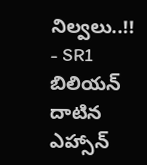నిల్వలు..!!
- SR1 బిలియన్ దాటిన ఎహ్సాన్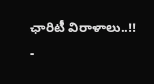ఛారిటీ విరాళాలు..!!
-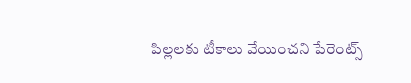పిల్లలకు టీకాలు వేయించని పేరెంట్స్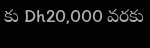కు Dh20,000 వరకు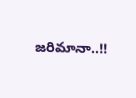జరిమానా..!!